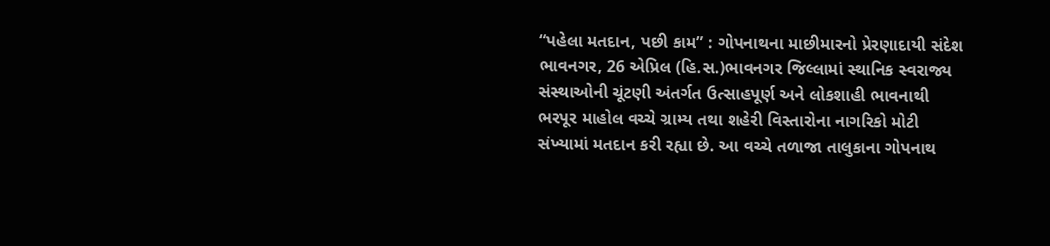“પહેલા મતદાન, પછી કામ” : ગોપનાથના માછીમારનો પ્રેરણાદાયી સંદેશ
ભાવનગર, 26 એપ્રિલ (હિ.સ.)ભાવનગર જિલ્લામાં સ્થાનિક સ્વરાજ્ય સંસ્થાઓની ચૂંટણી અંતર્ગત ઉત્સાહપૂર્ણ અને લોકશાહી ભાવનાથી ભરપૂર માહોલ વચ્ચે ગ્રામ્ય તથા શહેરી વિસ્તારોના નાગરિકો મોટી સંખ્યામાં મતદાન કરી રહ્યા છે. આ વચ્ચે તળાજા તાલુકાના ગોપનાથ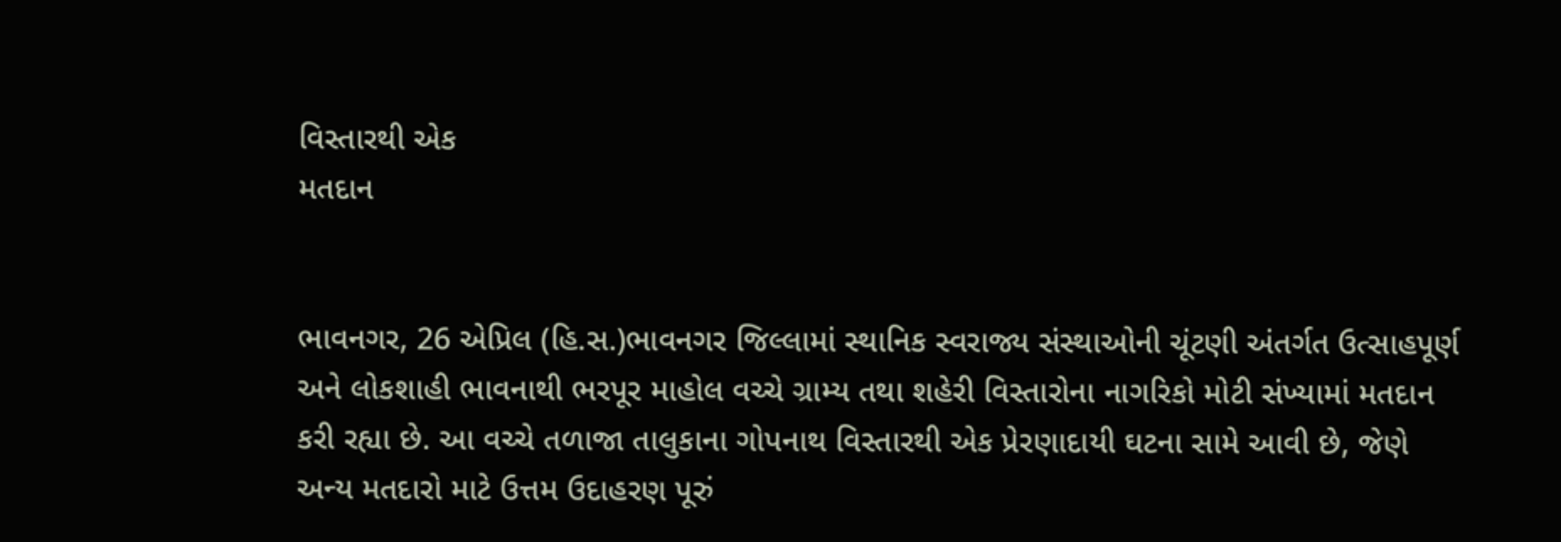વિસ્તારથી એક
મતદાન


ભાવનગર, 26 એપ્રિલ (હિ.સ.)ભાવનગર જિલ્લામાં સ્થાનિક સ્વરાજ્ય સંસ્થાઓની ચૂંટણી અંતર્ગત ઉત્સાહપૂર્ણ અને લોકશાહી ભાવનાથી ભરપૂર માહોલ વચ્ચે ગ્રામ્ય તથા શહેરી વિસ્તારોના નાગરિકો મોટી સંખ્યામાં મતદાન કરી રહ્યા છે. આ વચ્ચે તળાજા તાલુકાના ગોપનાથ વિસ્તારથી એક પ્રેરણાદાયી ઘટના સામે આવી છે, જેણે અન્ય મતદારો માટે ઉત્તમ ઉદાહરણ પૂરું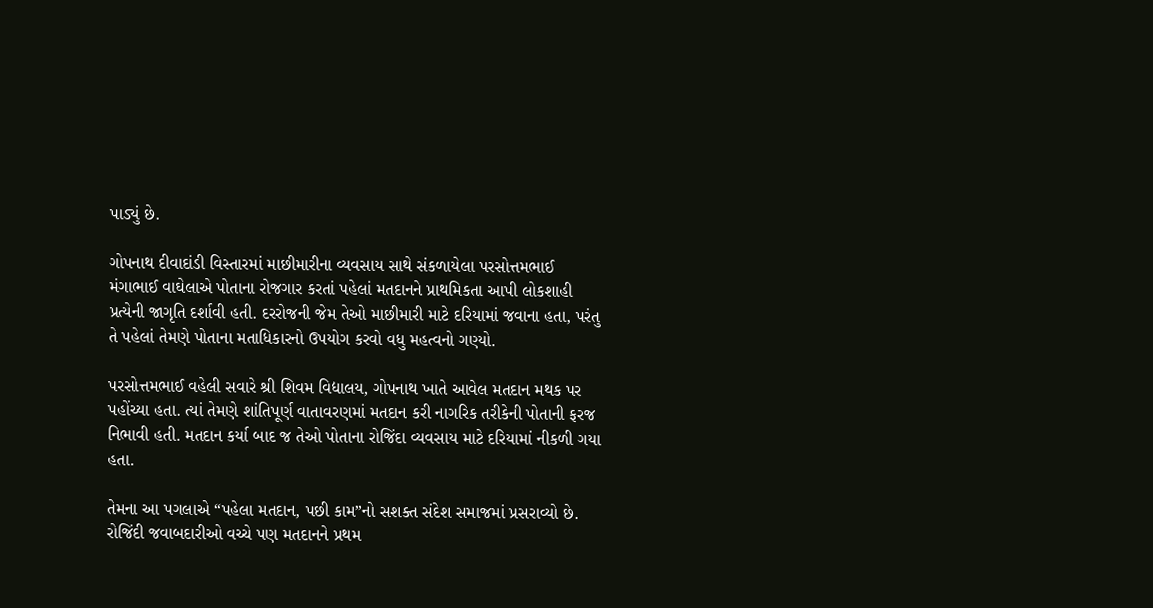પાડ્યું છે.

ગોપનાથ દીવાદાંડી વિસ્તારમાં માછીમારીના વ્યવસાય સાથે સંકળાયેલા પરસોત્તમભાઈ મંગાભાઈ વાઘેલાએ પોતાના રોજગાર કરતાં પહેલાં મતદાનને પ્રાથમિકતા આપી લોકશાહી પ્રત્યેની જાગૃતિ દર્શાવી હતી. દરરોજની જેમ તેઓ માછીમારી માટે દરિયામાં જવાના હતા, પરંતુ તે પહેલાં તેમણે પોતાના મતાધિકારનો ઉપયોગ કરવો વધુ મહત્વનો ગણ્યો.

પરસોત્તમભાઈ વહેલી સવારે શ્રી શિવમ વિદ્યાલય, ગોપનાથ ખાતે આવેલ મતદાન મથક પર પહોંચ્યા હતા. ત્યાં તેમણે શાંતિપૂર્ણ વાતાવરણમાં મતદાન કરી નાગરિક તરીકેની પોતાની ફરજ નિભાવી હતી. મતદાન કર્યા બાદ જ તેઓ પોતાના રોજિંદા વ્યવસાય માટે દરિયામાં નીકળી ગયા હતા.

તેમના આ પગલાએ “પહેલા મતદાન, પછી કામ”નો સશક્ત સંદેશ સમાજમાં પ્રસરાવ્યો છે. રોજિંદી જવાબદારીઓ વચ્ચે પણ મતદાનને પ્રથમ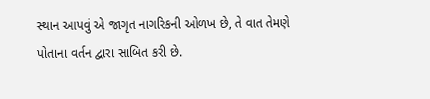સ્થાન આપવું એ જાગૃત નાગરિકની ઓળખ છે, તે વાત તેમણે પોતાના વર્તન દ્વારા સાબિત કરી છે.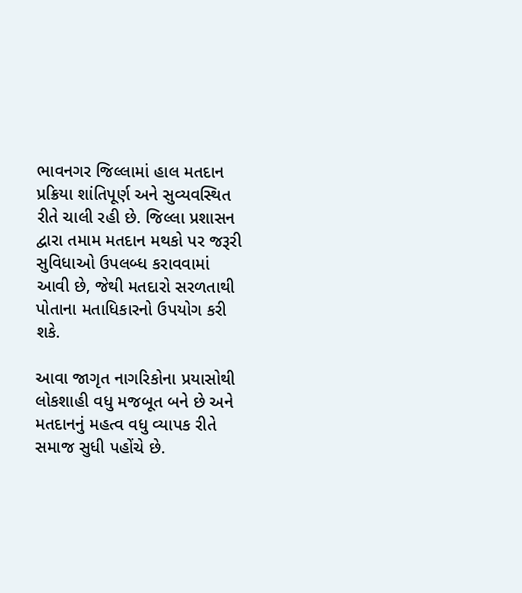ભાવનગર જિલ્લામાં હાલ મતદાન પ્રક્રિયા શાંતિપૂર્ણ અને સુવ્યવસ્થિત રીતે ચાલી રહી છે. જિલ્લા પ્રશાસન દ્વારા તમામ મતદાન મથકો પર જરૂરી સુવિધાઓ ઉપલબ્ધ કરાવવામાં આવી છે, જેથી મતદારો સરળતાથી પોતાના મતાધિકારનો ઉપયોગ કરી શકે.

આવા જાગૃત નાગરિકોના પ્રયાસોથી લોકશાહી વધુ મજબૂત બને છે અને મતદાનનું મહત્વ વધુ વ્યાપક રીતે સમાજ સુધી પહોંચે છે.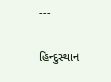---

હિન્દુસ્થાન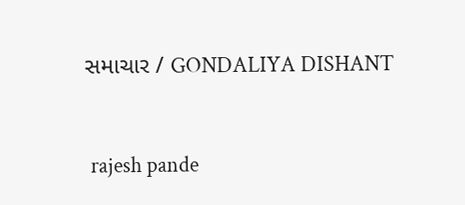સમાચાર / GONDALIYA DISHANT


 rajesh pande